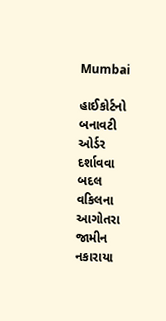Mumbai

હાઈકોર્ટનો બનાવટી ઓર્ડર દર્શાવવા બદલ વકિલના આગોતરા જામીન નકારાયા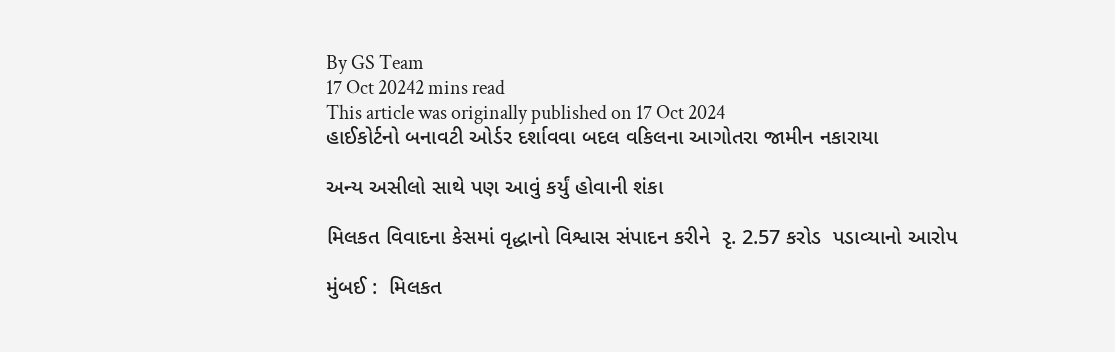By GS Team
17 Oct 20242 mins read
This article was originally published on 17 Oct 2024
હાઈકોર્ટનો બનાવટી ઓર્ડર દર્શાવવા બદલ વકિલના આગોતરા જામીન નકારાયા

અન્ય અસીલો સાથે પણ આવું કર્યું હોવાની શંકા

મિલકત વિવાદના કેસમાં વૃદ્ધાનો વિશ્વાસ સંપાદન કરીને  રૃ. 2.57 કરોડ  પડાવ્યાનો આરોપ

મુંબઈ :  મિલકત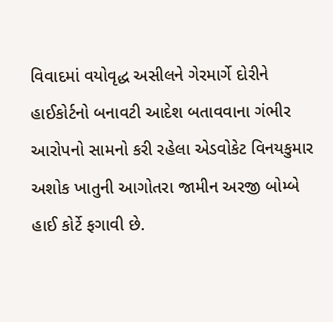વિવાદમાં વયોવૃદ્ધ અસીલને ગેરમાર્ગે દોરીને હાઈકોર્ટનો બનાવટી આદેશ બતાવવાના ગંભીર આરોપનો સામનો કરી રહેલા એડવોકેટ વિનયકુમાર અશોક ખાતુની આગોતરા જામીન અરજી બોમ્બે હાઈ કોર્ટે ફગાવી છે.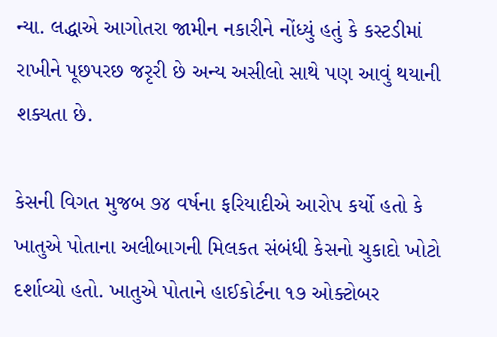ન્યા. લદ્ધાએ આગોતરા જામીન નકારીને નોંધ્યું હતું કે કસ્ટડીમાં રાખીને પૂછપરછ જરૃરી છે અન્ય અસીલો સાથે પણ આવું થયાની શક્યતા છે.

કેસની વિગત મુજબ ૭૪ વર્ષના ફરિયાદીએ આરોપ કર્યો હતો કે ખાતુએ પોતાના અલીબાગની મિલકત સંબંધી કેસનો ચુકાદો ખોટો દર્શાવ્યો હતો. ખાતુએ પોતાને હાઈકોર્ટના ૧૭ ઓક્ટોબર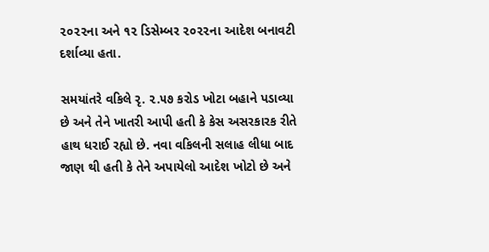૨૦૨૨ના અને ૧૨ ડિસેમ્બર ૨૦૨૨ના આદેશ બનાવટી દર્શાવ્યા હતા.

સમયાંતરે વકિલે રૃ. ૨.૫૭ કરોડ ખોટા બહાને પડાવ્યા છે અને તેને ખાતરી આપી હતી કે કેસ અસરકારક રીતે હાથ ધરાઈ રહ્યો છે. નવા વકિલની સલાહ લીધા બાદ જાણ થી હતી કે તેને અપાયેલો આદેશ ખોટો છે અને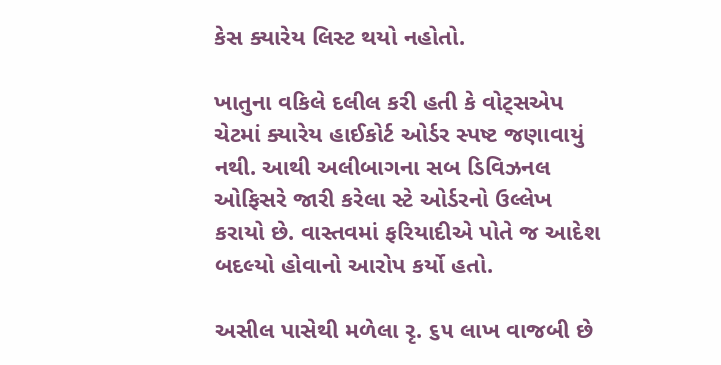કેસ ક્યારેય લિસ્ટ થયો નહોતો.

ખાતુના વકિલે દલીલ કરી હતી કે વોટ્સએપ ચેટમાં ક્યારેય હાઈકોર્ટ ઓર્ડર સ્પષ્ટ જણાવાયું નથી. આથી અલીબાગના સબ ડિવિઝનલ ઓફિસરે જારી કરેલા સ્ટે ઓર્ડરનો ઉલ્લેખ કરાયો છે. વાસ્તવમાં ફરિયાદીએ પોતે જ આદેશ બદલ્યો હોવાનો આરોપ કર્યો હતો.

અસીલ પાસેથી મળેલા રૃ. ૬૫ લાખ વાજબી છે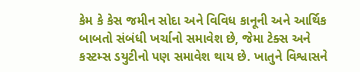કેમ કે કેસ જમીન સોદા અને વિવિધ કાનૂની અને આર્થિક બાબતો સંબંધી ખર્ચાનો સમાવેશ છે, જેમા ટેક્સ અને કસ્ટમ્સ ડયુટીનો પણ સમાવેશ થાય છે. ખાતુને વિશ્વાસને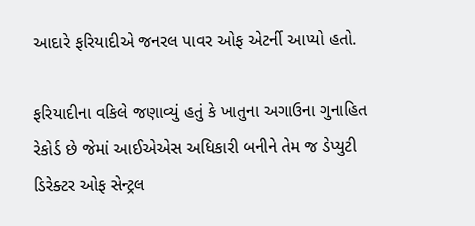આદારે ફરિયાદીએ જનરલ પાવર ઓફ એટર્ની આપ્યો હતો.

ફરિયાદીના વકિલે જણાવ્યું હતું કે ખાતુના અગાઉના ગુનાહિત રેકોર્ડ છે જેમાં આઈએએસ અધિકારી બનીને તેમ જ ડેપ્યુટી ડિરેક્ટર ઓફ સેન્ટ્રલ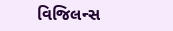વિજિલન્સ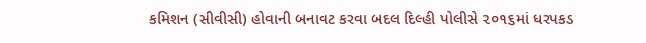કમિશન (સીવીસી) હોવાની બનાવટ કરવા બદલ દિલ્હી પોલીસે ૨૦૧૬માં ધરપકડ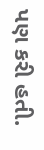પણ કરી હતી.